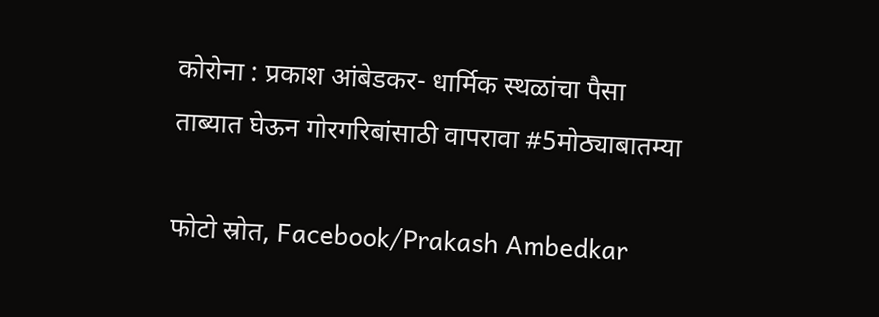कोरोना : प्रकाश आंबेडकर- धार्मिक स्थळांचा पैसा ताब्यात घेऊन गोरगरिबांसाठी वापरावा #5मोठ्याबातम्या

फोटो स्रोत, Facebook/Prakash Ambedkar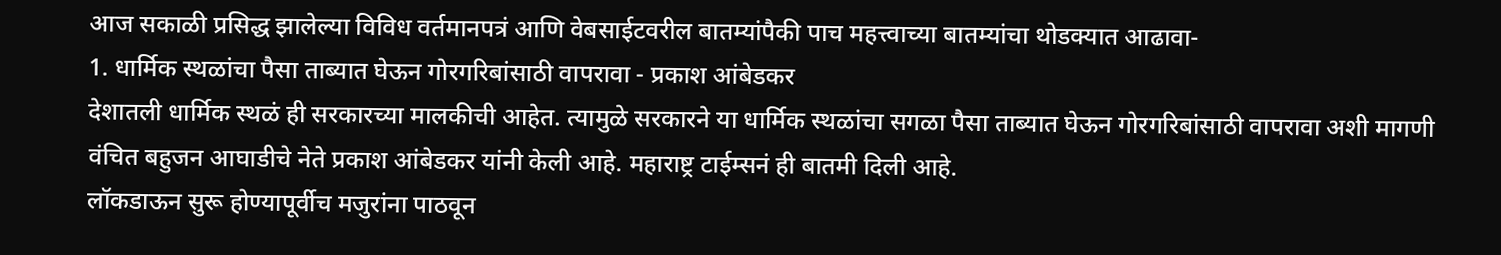आज सकाळी प्रसिद्ध झालेल्या विविध वर्तमानपत्रं आणि वेबसाईटवरील बातम्यांपैकी पाच महत्त्वाच्या बातम्यांचा थोडक्यात आढावा-
1. धार्मिक स्थळांचा पैसा ताब्यात घेऊन गोरगरिबांसाठी वापरावा - प्रकाश आंबेडकर
देशातली धार्मिक स्थळं ही सरकारच्या मालकीची आहेत. त्यामुळे सरकारने या धार्मिक स्थळांचा सगळा पैसा ताब्यात घेऊन गोरगरिबांसाठी वापरावा अशी मागणी वंचित बहुजन आघाडीचे नेते प्रकाश आंबेडकर यांनी केली आहे. महाराष्ट्र टाईम्सनं ही बातमी दिली आहे.
लॉकडाऊन सुरू होण्यापूर्वीच मजुरांना पाठवून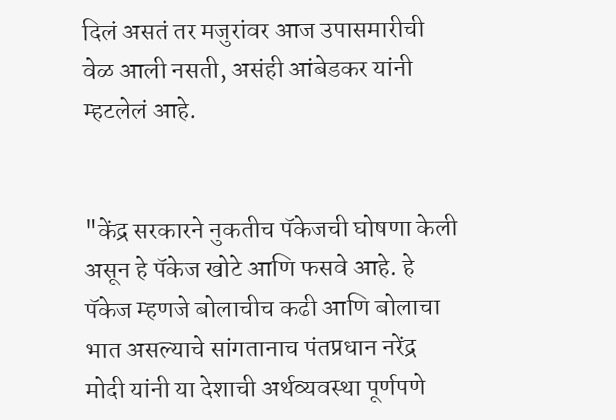दिलं असतं तर मजुरांवर आज उपासमारीची वेळ आली नसती, असंही आंबेडकर यांनी म्हटलेलं आहे.


"केंद्र सरकारने नुकतीच पॅकेजची घोषणा केली असून हे पॅकेज खोटे आणि फसवे आहे. हे पॅकेज म्हणजे बोलाचीच कढी आणि बोलाचा भात असल्याचे सांगतानाच पंतप्रधान नरेंद्र मोदी यांनी या देशाची अर्थव्यवस्था पूर्णपणे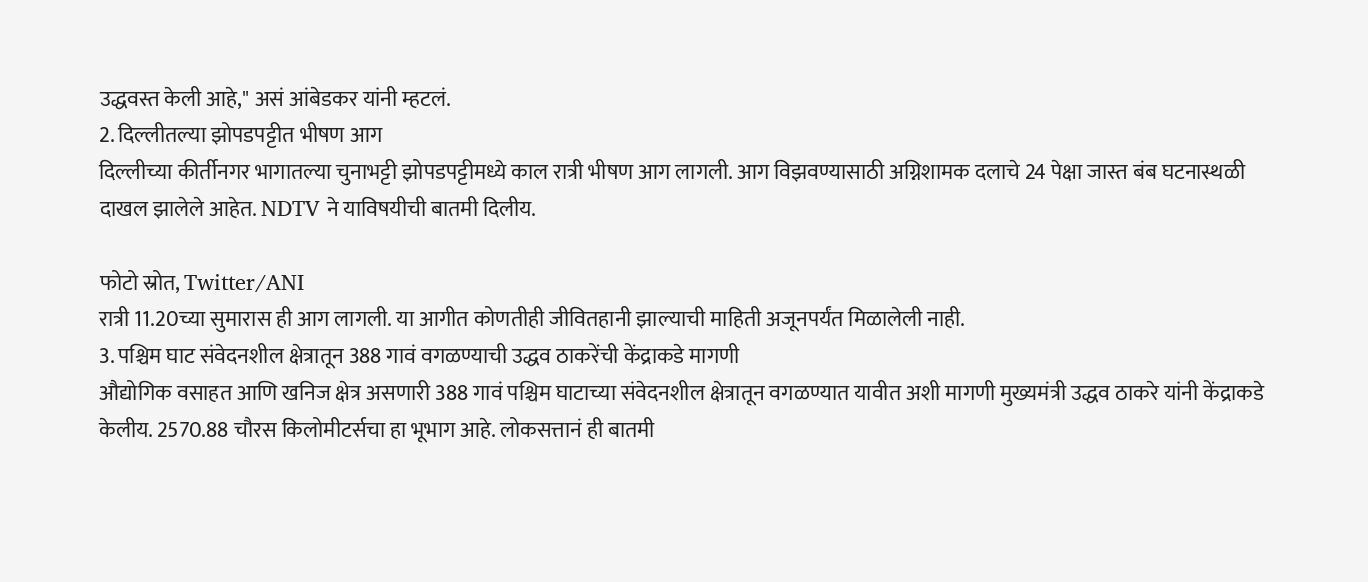उद्धवस्त केली आहे," असं आंबेडकर यांनी म्हटलं.
2. दिल्लीतल्या झोपडपट्टीत भीषण आग
दिल्लीच्या कीर्तीनगर भागातल्या चुनाभट्टी झोपडपट्टीमध्ये काल रात्री भीषण आग लागली. आग विझवण्यासाठी अग्निशामक दलाचे 24 पेक्षा जास्त बंब घटनास्थळी दाखल झालेले आहेत. NDTV ने याविषयीची बातमी दिलीय.

फोटो स्रोत, Twitter/ANI
रात्री 11.20च्या सुमारास ही आग लागली. या आगीत कोणतीही जीवितहानी झाल्याची माहिती अजूनपर्यंत मिळालेली नाही.
3. पश्चिम घाट संवेदनशील क्षेत्रातून 388 गावं वगळण्याची उद्धव ठाकरेंची केंद्राकडे मागणी
औद्योगिक वसाहत आणि खनिज क्षेत्र असणारी 388 गावं पश्चिम घाटाच्या संवेदनशील क्षेत्रातून वगळण्यात यावीत अशी मागणी मुख्यमंत्री उद्धव ठाकरे यांनी केंद्राकडे केलीय. 2570.88 चौरस किलोमीटर्सचा हा भूभाग आहे. लोकसत्तानं ही बातमी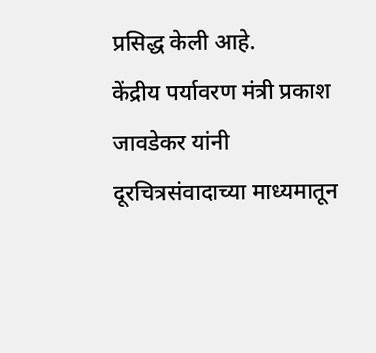प्रसिद्ध केली आहे.
केंद्रीय पर्यावरण मंत्री प्रकाश जावडेकर यांनी दूरचित्रसंवादाच्या माध्यमातून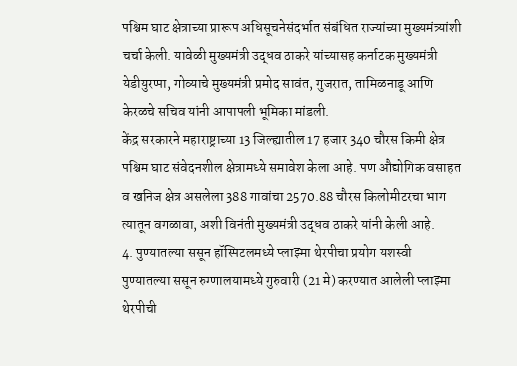पश्चिम घाट क्षेत्राच्या प्रारूप अधिसूचनेसंदर्भात संबंधित राज्यांच्या मुख्यमंत्र्यांशी चर्चा केली. यावेळी मुख्यमंत्री उद्धव ठाकरे यांच्यासह कर्नाटक मुख्यमंत्री येडीयुरप्पा, गोव्याचे मुख्यमंत्री प्रमोद सावंत, गुजरात, तामिळनाडू आणि केरळचे सचिव यांनी आपापली भूमिका मांडली.
केंद्र सरकारने महाराष्ट्राच्या 13 जिल्ह्यातील 17 हजार 340 चौरस किमी क्षेत्र पश्चिम घाट संवेदनशील क्षेत्रामध्ये समावेश केला आहे. पण औद्योगिक वसाहत व खनिज क्षेत्र असलेला 388 गावांचा 2570.88 चौरस किलोमीटरचा भाग त्यातून वगळावा, अशी विनंती मुख्यमंत्री उद्धव ठाकरे यांनी केली आहे.
4. पुण्यातल्या ससून हॉस्पिटलमध्ये प्लाझ्मा थेरपीचा प्रयोग यशस्वी
पुण्यातल्या ससून रुग्णालयामध्ये गुरुवारी (21 मे) करण्यात आलेली प्लाझ्मा थेरपीची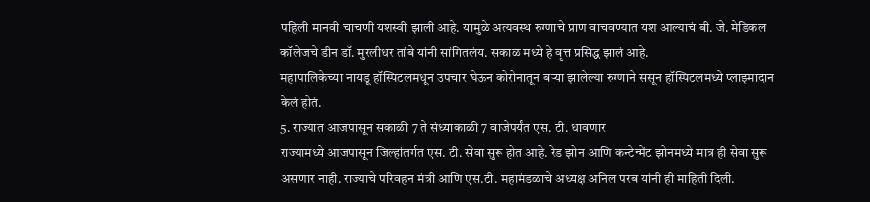पहिली मानवी चाचणी यशस्वी झाली आहे. यामुळे अत्यवस्थ रुग्णाचे प्राण वाचवण्यात यश आल्याचं बी. जे. मेडिकल कॉलेजचे डीन डॉ. मुरलीधर तांबे यांनी सांगितलंय. सकाळ मध्ये हे वृत्त प्रसिद्ध झालं आहे.
महापालिकेच्या नायडू हॉस्पिटलमधून उपचार घेऊन कोरोनातून बऱ्या झालेल्या रुग्णाने ससून हॉस्पिटलमध्ये प्लाझ्मादान केलं होतं.
5. राज्यात आजपासून सकाळी 7 ते संध्याकाळी 7 वाजेपर्यंत एस. टी. धावणार
राज्यामध्ये आजपासून जिल्हांतर्गत एस. टी. सेवा सुरू होत आहे. रेड झोन आणि कन्टेन्मेंट झोनमध्ये मात्र ही सेवा सुरू असणार नाही. राज्याचे परिवहन मंत्री आणि एस.टी. महामंडळाचे अध्यक्ष अनिल परब यांनी ही माहिती दिली.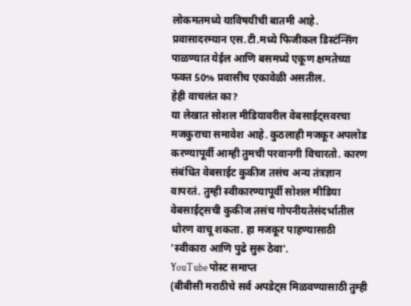लोकमतमध्ये याविषयीची बातमी आहे.
प्रवासादरम्यान एस.टी.मध्ये फिजीकल डिस्टंन्सिंग पाळण्यात येईल आणि बसमध्ये एकूण क्षमतेच्या फक्त 50% प्रवासीच एकावेळी असतील.
हेही वाचलंत का?
या लेखात सोशल मीडियावरील वेबसाईट्सवरचा मजकुराचा समावेश आहे. कुठलाही मजकूर अपलोड करण्यापूर्वी आम्ही तुमची परवानगी विचारतो. कारण संबंधित वेबसाईट कुकीज तसंच अन्य तंत्रज्ञान वापरतं. तुम्ही स्वीकारण्यापूर्वी सोशल मीडिया वेबसाईट्सची कुकीज तसंच गोपनीयतेसंदर्भातील धोरण वाचू शकता. हा मजकूर पाहण्यासाठी 'स्वीकारा आणि पुढे सुरू ठेवा'.
YouTube पोस्ट समाप्त
(बीबीसी मराठीचे सर्व अपडेट्स मिळवण्यासाठी तुम्ही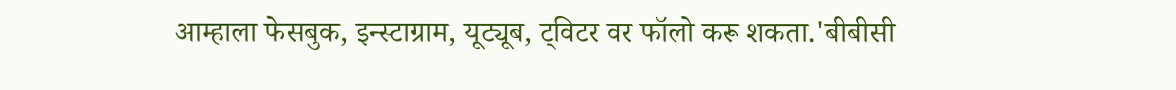आम्हाला फेसबुक, इन्स्टाग्राम, यूट्यूब, ट्विटर वर फॉलो करू शकता.'बीबीसी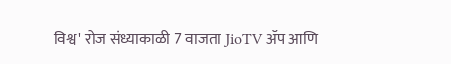विश्व' रोज संध्याकाळी 7 वाजता JioTV ॲप आणि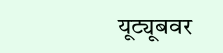यूट्यूबवर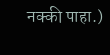नक्की पाहा.)